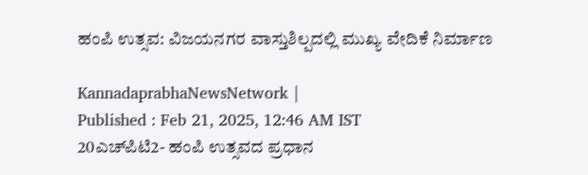ಹಂಪಿ ಉತ್ಸವ: ವಿಜಯನಗರ ವಾಸ್ತುಶಿಲ್ಪದಲ್ಲಿ ಮುಖ್ಯ ವೇದಿಕೆ ನಿರ್ಮಾಣ

KannadaprabhaNewsNetwork |
Published : Feb 21, 2025, 12:46 AM IST
20ಎಚ್‌ಪಿಟಿ2- ಹಂಪಿ ಉತ್ಸವದ ಪ್ರಧಾನ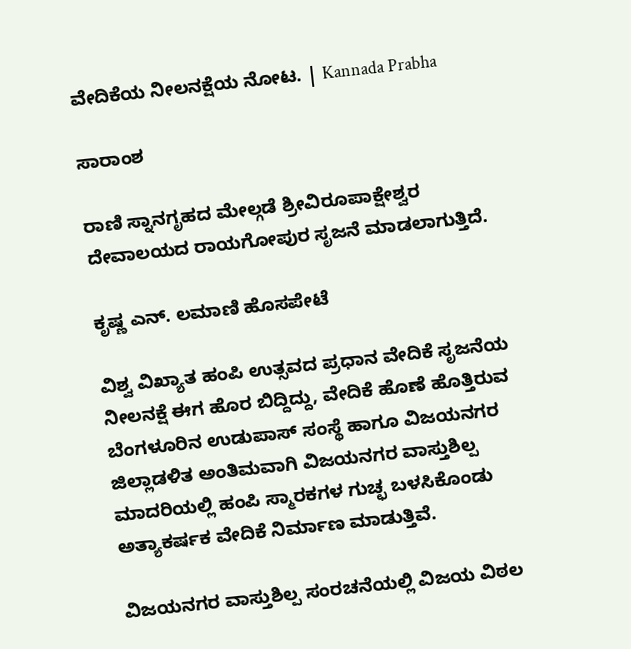ವೇದಿಕೆಯ ನೀಲನಕ್ಷೆಯ ನೋಟ. | Kannada Prabha

ಸಾರಾಂಶ

ರಾಣಿ ಸ್ನಾನಗೃಹದ ಮೇಲ್ಗಡೆ ಶ್ರೀವಿರೂಪಾಕ್ಷೇಶ್ವರ ದೇವಾಲಯದ ರಾಯಗೋಪುರ ಸೃಜನೆ ಮಾಡಲಾಗುತ್ತಿದೆ.

ಕೃಷ್ಣ ಎನ್‌. ಲಮಾಣಿ ಹೊಸಪೇಟೆ

ವಿಶ್ವ ವಿಖ್ಯಾತ ಹಂಪಿ ಉತ್ಸವದ ಪ್ರಧಾನ ವೇದಿಕೆ ಸೃಜನೆಯ ನೀಲನಕ್ಷೆ ಈಗ ಹೊರ ಬಿದ್ದಿದ್ದು, ವೇದಿಕೆ ಹೊಣೆ ಹೊತ್ತಿರುವ ಬೆಂಗಳೂರಿನ ಉಡುಪಾಸ್‌ ಸಂಸ್ಥೆ ಹಾಗೂ ವಿಜಯನಗರ ಜಿಲ್ಲಾಡಳಿತ ಅಂತಿಮವಾಗಿ ವಿಜಯನಗರ ವಾಸ್ತುಶಿಲ್ಪ ಮಾದರಿಯಲ್ಲಿ ಹಂಪಿ ಸ್ಮಾರಕಗಳ ಗುಚ್ಛ ಬಳಸಿಕೊಂಡು ಅತ್ಯಾಕರ್ಷಕ ವೇದಿಕೆ ನಿರ್ಮಾಣ ಮಾಡುತ್ತಿವೆ.

ವಿಜಯನಗರ ವಾಸ್ತುಶಿಲ್ಪ ಸಂರಚನೆಯಲ್ಲಿ ವಿಜಯ ವಿಠಲ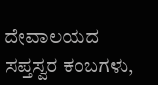ದೇವಾಲಯದ ಸಪ್ತಸ್ವರ ಕಂಬಗಳು,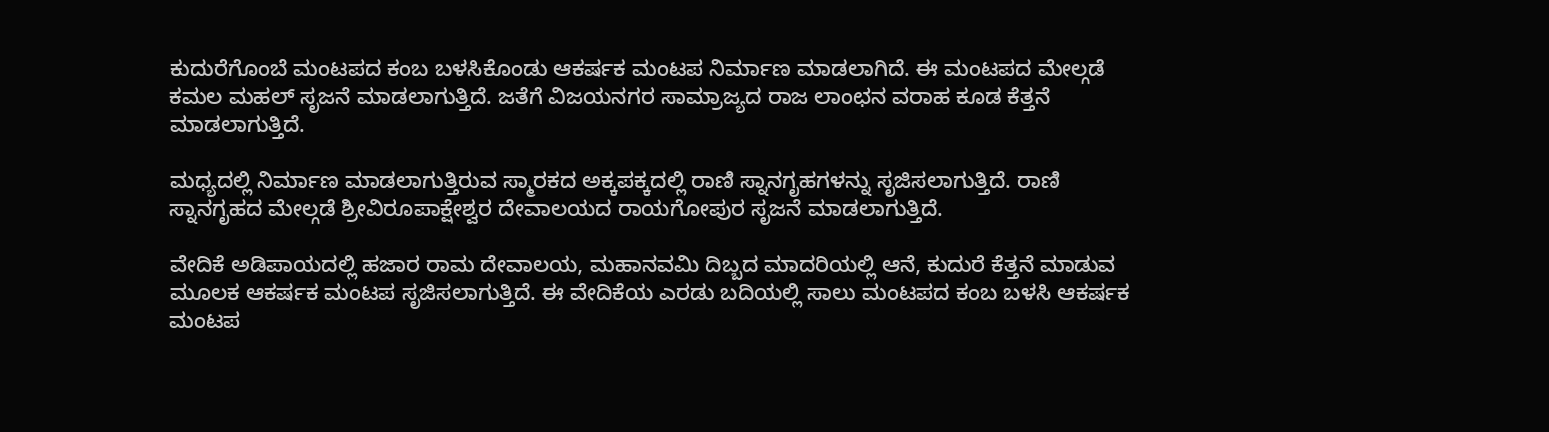ಕುದುರೆಗೊಂಬೆ ಮಂಟಪದ ಕಂಬ ಬಳಸಿಕೊಂಡು ಆಕರ್ಷಕ ಮಂಟಪ ನಿರ್ಮಾಣ ಮಾಡಲಾಗಿದೆ. ಈ ಮಂಟಪದ ಮೇಲ್ಗಡೆ ಕಮಲ ಮಹಲ್‌ ಸೃಜನೆ ಮಾಡಲಾಗುತ್ತಿದೆ. ಜತೆಗೆ ವಿಜಯನಗರ ಸಾಮ್ರಾಜ್ಯದ ರಾಜ ಲಾಂಛನ ವರಾಹ ಕೂಡ ಕೆತ್ತನೆ ಮಾಡಲಾಗುತ್ತಿದೆ.

ಮಧ್ಯದಲ್ಲಿ ನಿರ್ಮಾಣ ಮಾಡಲಾಗುತ್ತಿರುವ ಸ್ಮಾರಕದ ಅಕ್ಕಪಕ್ಕದಲ್ಲಿ ರಾಣಿ ಸ್ನಾನಗೃಹಗಳನ್ನು ಸೃಜಿಸಲಾಗುತ್ತಿದೆ. ರಾಣಿ ಸ್ನಾನಗೃಹದ ಮೇಲ್ಗಡೆ ಶ್ರೀವಿರೂಪಾಕ್ಷೇಶ್ವರ ದೇವಾಲಯದ ರಾಯಗೋಪುರ ಸೃಜನೆ ಮಾಡಲಾಗುತ್ತಿದೆ.

ವೇದಿಕೆ ಅಡಿಪಾಯದಲ್ಲಿ ಹಜಾರ ರಾಮ ದೇವಾಲಯ, ಮಹಾನವಮಿ ದಿಬ್ಬದ ಮಾದರಿಯಲ್ಲಿ ಆನೆ, ಕುದುರೆ ಕೆತ್ತನೆ ಮಾಡುವ ಮೂಲಕ ಆಕರ್ಷಕ ಮಂಟಪ ಸೃಜಿಸಲಾಗುತ್ತಿದೆ. ಈ ವೇದಿಕೆಯ ಎರಡು ಬದಿಯಲ್ಲಿ ಸಾಲು ಮಂಟಪದ ಕಂಬ ಬಳಸಿ ಆಕರ್ಷಕ ಮಂಟಪ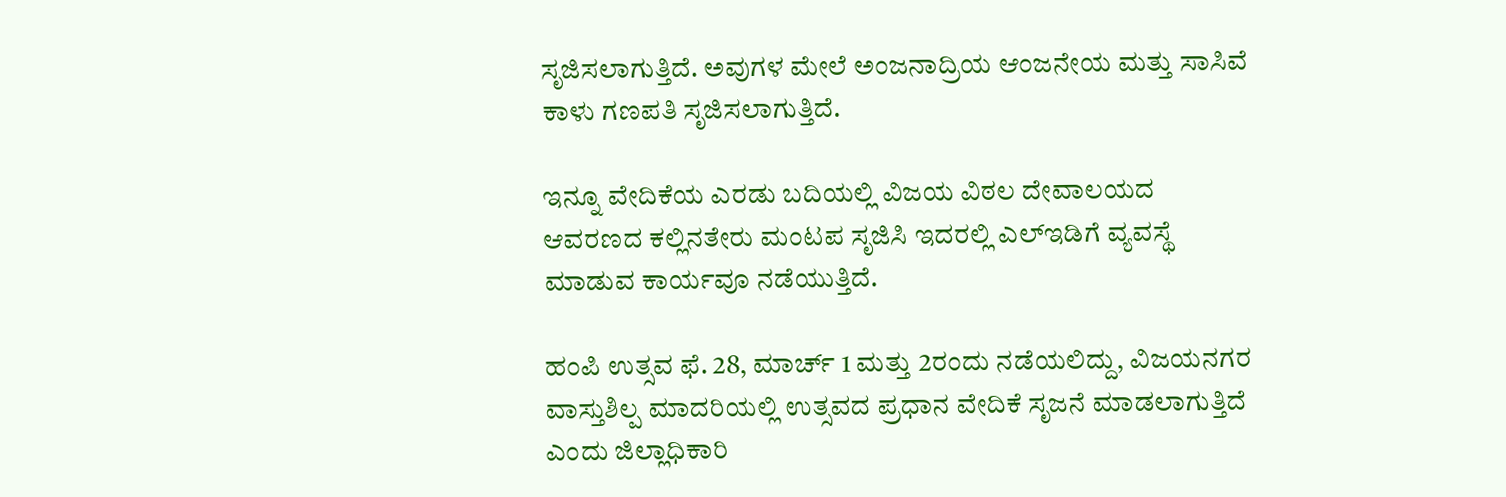ಸೃಜಿಸಲಾಗುತ್ತಿದೆ. ಅವುಗಳ ಮೇಲೆ ಅಂಜನಾದ್ರಿಯ ಆಂಜನೇಯ ಮತ್ತು ಸಾಸಿವೆ ಕಾಳು ಗಣಪತಿ ಸೃಜಿಸಲಾಗುತ್ತಿದೆ.

ಇನ್ನೂ ವೇದಿಕೆಯ ಎರಡು ಬದಿಯಲ್ಲಿ ವಿಜಯ ವಿಠಲ ದೇವಾಲಯದ ಆವರಣದ ಕಲ್ಲಿನತೇರು ಮಂಟಪ ಸೃಜಿಸಿ ಇದರಲ್ಲಿ ಎಲ್‌ಇಡಿಗೆ ವ್ಯವಸ್ಥೆ ಮಾಡುವ ಕಾರ್ಯವೂ ನಡೆಯುತ್ತಿದೆ.

ಹಂಪಿ ಉತ್ಸವ ಫೆ. 28, ಮಾರ್ಚ್‌ 1 ಮತ್ತು 2ರಂದು ನಡೆಯಲಿದ್ದು, ವಿಜಯನಗರ ವಾಸ್ತುಶಿಲ್ಪ ಮಾದರಿಯಲ್ಲಿ ಉತ್ಸವದ ಪ್ರಧಾನ ವೇದಿಕೆ ಸೃಜನೆ ಮಾಡಲಾಗುತ್ತಿದೆ ಎಂದು ಜಿಲ್ಲಾಧಿಕಾರಿ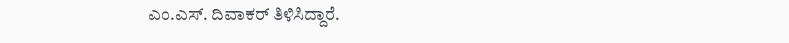ಎಂ.ಎಸ್‌. ದಿವಾಕರ್‌ ತಿಳಿಸಿದ್ದಾರೆ.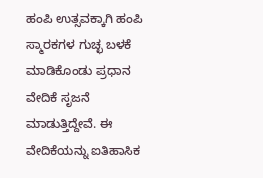ಹಂಪಿ ಉತ್ಸವಕ್ಕಾಗಿ ಹಂಪಿ ಸ್ಮಾರಕಗಳ ಗುಚ್ಛ ಬಳಕೆ ಮಾಡಿಕೊಂಡು ಪ್ರಧಾನ ವೇದಿಕೆ ಸೃಜನೆ ಮಾಡುತ್ತಿದ್ದೇವೆ. ಈ ವೇದಿಕೆಯನ್ನು ಐತಿಹಾಸಿಕ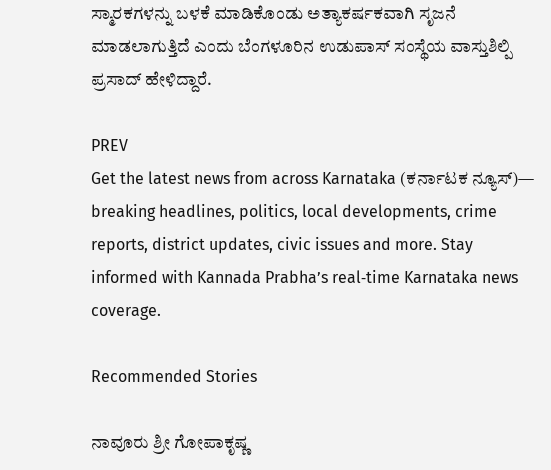ಸ್ಮಾರಕಗಳನ್ನು ಬಳಕೆ ಮಾಡಿಕೊಂಡು ಅತ್ಯಾಕರ್ಷಕವಾಗಿ ಸೃಜನೆ ಮಾಡಲಾಗುತ್ತಿದೆ ಎಂದು ಬೆಂಗಳೂರಿನ ಉಡುಪಾಸ್‌ ಸಂಸ್ಥೆಯ ವಾಸ್ತುಶಿಲ್ಪಿ ಪ್ರಸಾದ್‌ ಹೇಳಿದ್ದಾರೆ.

PREV
Get the latest news from across Karnataka (ಕರ್ನಾಟಕ ನ್ಯೂಸ್)— breaking headlines, politics, local developments, crime reports, district updates, civic issues and more. Stay informed with Kannada Prabha’s real‑time Karnataka news coverage.

Recommended Stories

ನಾವೂರು ಶ್ರೀ ಗೋಪಾಕೃಷ್ಣ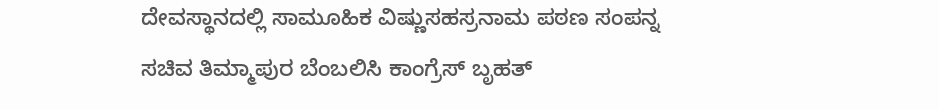ದೇವಸ್ಥಾನದಲ್ಲಿ ಸಾಮೂಹಿಕ ವಿಷ್ಣುಸಹಸ್ರನಾಮ ಪಠಣ ಸಂಪನ್ನ
ಸಚಿವ ತಿಮ್ಮಾಪುರ ಬೆಂಬಲಿಸಿ ಕಾಂಗ್ರೆಸ್‌ ಬೃಹತ್‌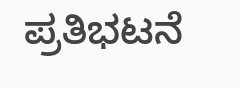ಪ್ರತಿಭಟನೆ